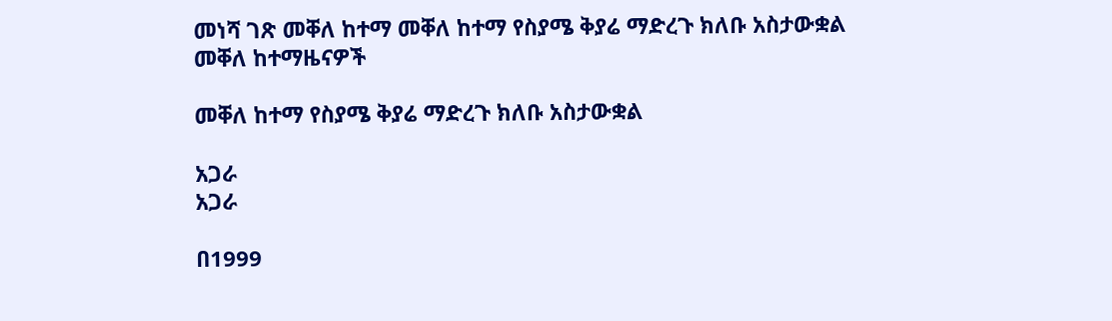መነሻ ገጽ መቐለ ከተማ መቐለ ከተማ የስያሜ ቅያሬ ማድረጉ ክለቡ አስታውቋል
መቐለ ከተማዜናዎች

መቐለ ከተማ የስያሜ ቅያሬ ማድረጉ ክለቡ አስታውቋል

አጋራ
አጋራ

በ1999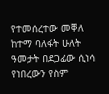የተመሰረተው መቐለ ከተማ ባለፋት ሁለት ዓመታት በደጋፊው ሲነሳ የነበረውን የስም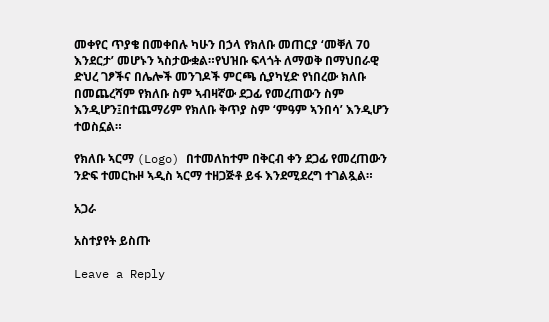መቀየር ጥያቄ በመቀበሉ ካሁን በኃላ የክለቡ መጠርያ ‘መቐለ 70 እንደርታ’ መሆኑን ኣስታውቋል።የህዝቡ ፍላጎት ለማወቅ በማህበራዊ ድህረ ገፆችና በሌሎች መንገዶች ምርጫ ሲያካሂድ የነበረው ክለቡ በመጨረሻም የክለቡ ስም ኣብዛኛው ደጋፊ የመረጠውን ስም እንዲሆን፤በተጨማሪም የክለቡ ቅጥያ ስም ‘ምዓም ኣንበሳ’ እንዲሆን ተወስኗል።

የክለቡ ኣርማ (Logo) በተመለከተም በቅርብ ቀን ደጋፊ የመረጠውን ንድፍ ተመርኩዞ ኣዲስ ኣርማ ተዘጋጅቶ ይፋ እንደሚደረግ ተገልጿል።

አጋራ

አስተያየት ይስጡ

Leave a Reply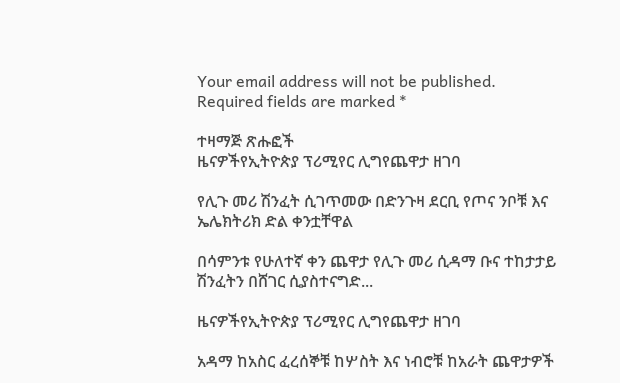Your email address will not be published. Required fields are marked *

ተዛማጅ ጽሑፎች
ዜናዎችየኢትዮጵያ ፕሪሚየር ሊግየጨዋታ ዘገባ

የሊጉ መሪ ሽንፈት ሲገጥመው በድንጉዛ ደርቢ የጦና ንቦቹ እና ኤሌክትሪክ ድል ቀንቷቸዋል

በሳምንቱ የሁለተኛ ቀን ጨዋታ የሊጉ መሪ ሲዳማ ቡና ተከታታይ ሽንፈትን በሸገር ሲያስተናግድ...

ዜናዎችየኢትዮጵያ ፕሪሚየር ሊግየጨዋታ ዘገባ

አዳማ ከአስር ፈረሰኞቹ ከሦስት እና ነብሮቹ ከአራት ጨዋታዎች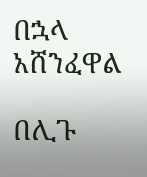በኋላ አሸንፈዋል

በሊጉ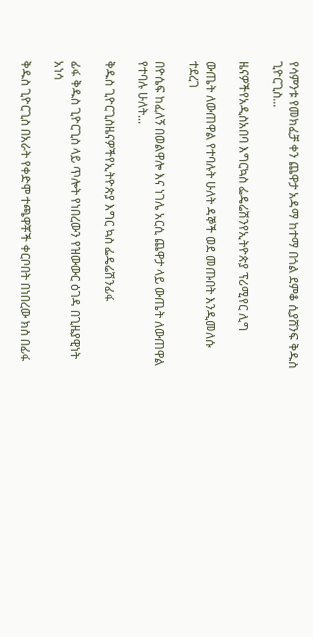የሳምንቱ የመክፈቻ ቀን ጨዋታ አዳማ ከተማ በጎል ደምቆ ሲያሸንፍ ቅዱስ ጊዮርጊስ...

ዜናዎችየአዲስአበባ እግርኳስ ፌዴሬሽንየኢትዮጵያ ፕሪሚየር ሊግ

ውጤት ለውጠዋል የተባሉት ሁለት ዳኞች ወደ መጡበት እንዲመለሱ ተደረገ

በዮሴፍ ከፈለኝ በወልዋሎ እና ነገሌ አርሲ ጨዋታ ላይ ውጤት ለውጠዋል የተባሉ ሁለት...

ቅዱስ ጊዮርጊስዜናዎችየኢትዮጵያ እግር ኳስ ፌዴሬሽንፊፋ

ፊፋ ቅዱስ ጊዮርጊስ ላይ ጥሎት የነበረውን የዝውውር ዕገዳ በጊዜያዊነት አነሳ

ቅዱስ ጊዮርጊስ በአራት የቀድሞ ተጫዋቾች ቀርቦበት በነበረው ክስ በፊፋ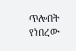ጥሎበት የነበረው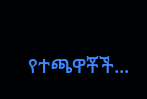የተጫዋቾች...